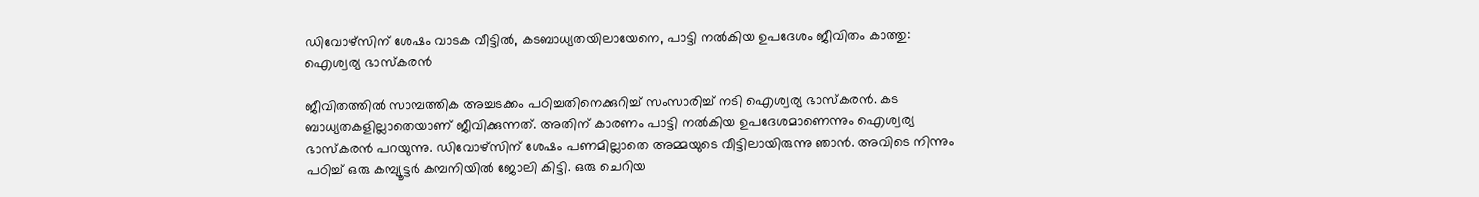ഡിവോഴ്സിന് ശേഷം വാടക വീട്ടിൽ, കടബാധ്യതയിലായേനെ, പാട്ടി നൽകിയ ഉപദേശം ജീവിതം കാത്തു: ഐശ്വര്യ ഭാസ്കരൻ

ജീവിതത്തിൽ സാമ്പത്തിക അച്ചട‌ക്കം പഠിച്ചതിനെക്കുറിച്ച് സംസാരിച്ച് നടി ഐശ്വര്യ ഭാസ്കരൻ. കട ബാധ്യതകളില്ലാതെയാണ് ജീവിക്കുന്നത്. അതിന് കാരണം പാട്ടി നൽകിയ ഉപദേശമാണെന്നും ഐശ്വര്യ ഭാസ്കരൻ പറയുന്നു. ഡിവോഴ്സിന് ശേഷം പണമില്ലാതെ അമ്മയുടെ വീട്ടിലായിരുന്നു ഞാൻ. അവിടെ നിന്നും പഠിച്ച് ഒരു കമ്പ്യൂട്ടർ കമ്പനിയിൽ ജോലി കിട്ടി. ഒരു ചെറിയ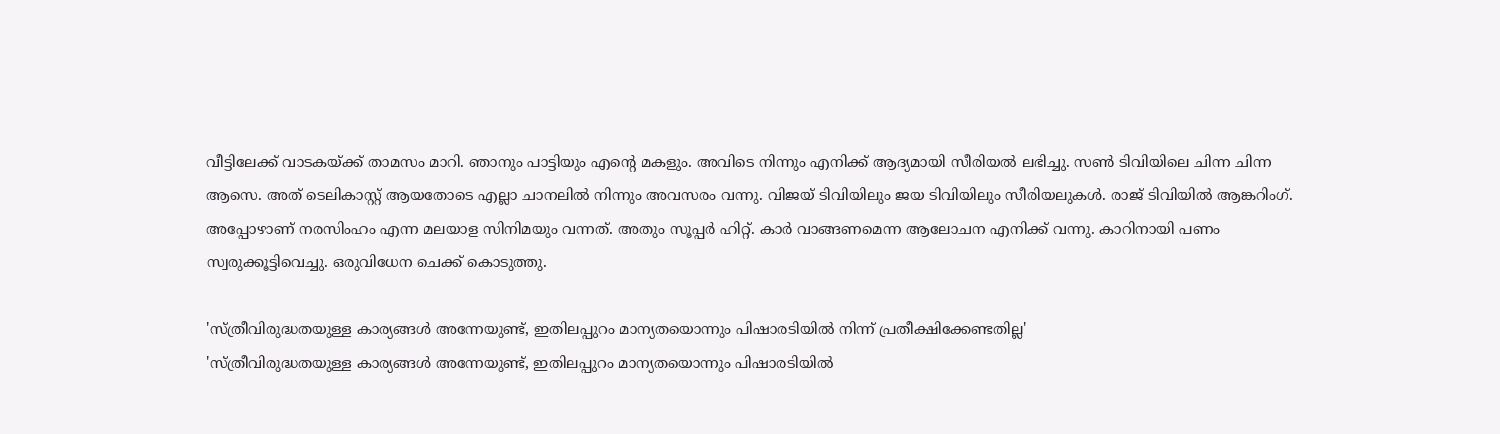വീട്ടിലേക്ക് വാടകയ്ക്ക് താമസം മാറി. ഞാനും പാട്ടിയും എന്റെ മകളും. അവിടെ നിന്നും എനിക്ക് ആദ്യമായി സീരിയൽ ലഭിച്ചു. സൺ ടിവിയിലെ ചിന്ന ചിന്ന ആസെ. അത് ടെലികാസ്റ്റ് ആയതോടെ എല്ലാ ചാനലിൽ നിന്നും അവസരം വന്നു. വിജയ് ടിവിയിലും ജയ ടിവിയിലും സീരിയലുകൾ. രാജ് ടിവിയിൽ ആങ്കറിംഗ്. അപ്പോഴാണ് നരസിംഹം എന്ന മലയാള സിനിമയും വന്നത്. അതും സൂപ്പർ ഹിറ്റ്. കാർ വാങ്ങണമെന്ന ആലോചന എനിക്ക് വന്നു. കാറിനായി പണം സ്വരുക്കൂട്ടിവെച്ചു. ഒരുവിധേന ചെക്ക് കൊടുത്തു.

'സ്ത്രീവിരുദ്ധതയുള്ള കാര്യങ്ങൾ അന്നേയുണ്ട്, ഇതിലപ്പുറം മാന്യതയൊന്നും പിഷാരടിയിൽ നിന്ന് പ്രതീക്ഷിക്കേണ്ടതില്ല'
'സ്ത്രീവിരുദ്ധതയുള്ള കാര്യങ്ങൾ അന്നേയുണ്ട്, ഇതിലപ്പുറം മാന്യതയൊന്നും പിഷാരടിയിൽ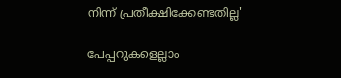നിന്ന് പ്രതീക്ഷിക്കേണ്ടതില്ല'

പേപ്പറുകളെല്ലാം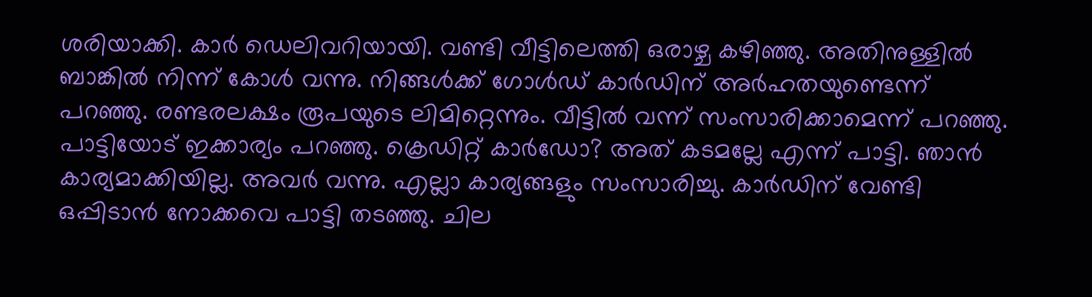ശരിയാക്കി. കാർ ഡെലിവറിയായി. വണ്ടി വീ‌ട്ടിലെത്തി ഒരാഴ്ച കഴിഞ്ഞു. അതിനുള്ളിൽ ബാങ്കിൽ നിന്ന് കോൾ വന്നു. നിങ്ങൾക്ക് ഗോൾഡ് കാർഡിന് അർഹതയുണ്ടെന്ന് പറഞ്ഞു. രണ്ടരലക്ഷം രൂപയുടെ ലിമിറ്റെന്നും. വീട്ടിൽ വന്ന് സംസാരിക്കാമെന്ന് പറഞ്ഞു. പാട്ടിയോട് ഇക്കാര്യം പറഞ്ഞു. ക്രെഡിറ്റ് കാർഡോ? അത് കടമല്ലേ എന്ന് പാട്ടി. ഞാൻ കാര്യമാക്കിയില്ല. അവർ വന്നു. എല്ലാ കാര്യങ്ങളും സംസാരിച്ചു. കാർഡിന് വേണ്ടി ഒപ്പിടാൻ നോക്കവെ പാട്ടി തടഞ്ഞു. ചില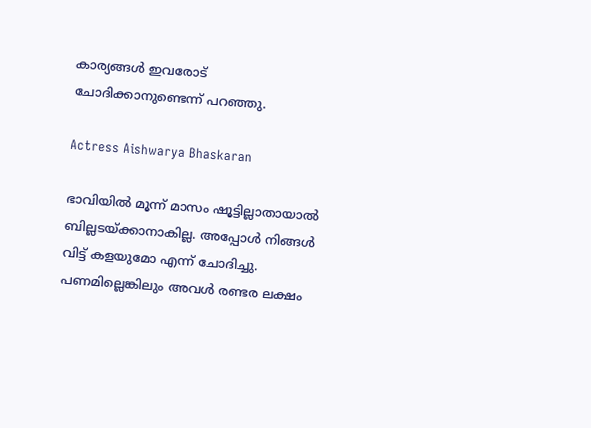കാര്യങ്ങൾ‌ ഇവരോട് ചോദിക്കാനുണ്ടെന്ന് പറഞ്ഞു.

Actress Aishwarya Bhaskaran

ഭാവിയിൽ മൂന്ന് മാസം ഷൂട്ടില്ലാതായാൽ ബില്ലടയ്ക്കാനാകില്ല. അപ്പോൾ നിങ്ങൾ വിട്ട് കളയുമോ എന്ന് ചോദിച്ചു. പണമില്ലെങ്കിലും അവൾ രണ്ടര ലക്ഷം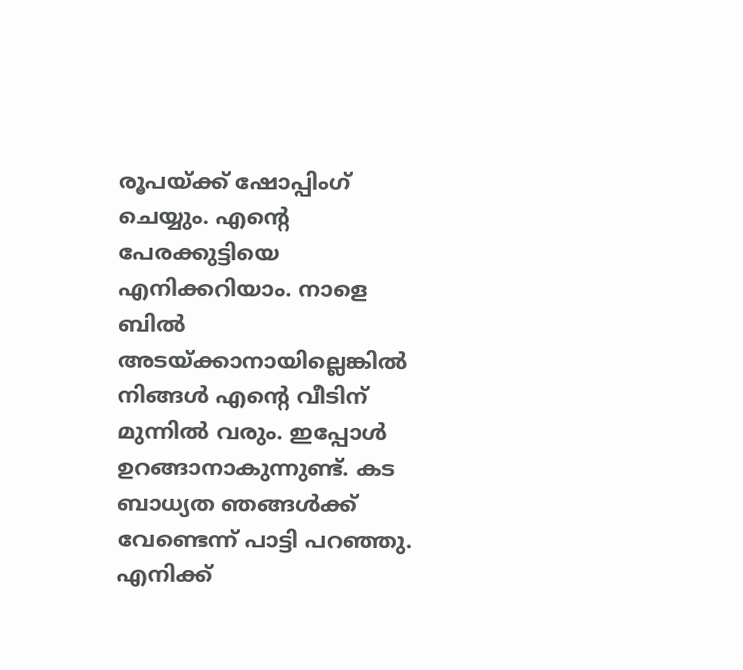രൂപയ്ക്ക് ഷോപ്പിംഗ് ചെയ്യും. എന്റെ പേരക്കുട്ടിയെ എനിക്കറിയാം. നാളെ ബിൽ അടയ്ക്കാനായില്ലെങ്കിൽ നിങ്ങൾ എന്റെ വീടിന് മുന്നിൽ വരും. ഇപ്പോൾ ഉറങ്ങാനാകുന്നുണ്ട്. കട ബാധ്യത ഞങ്ങൾക്ക് വേണ്ടെന്ന് പാട്ടി പറഞ്ഞു. എനിക്ക്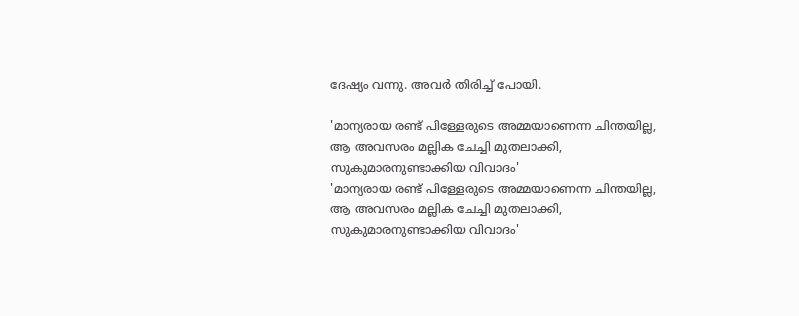ദേഷ്യം വന്നു. അവർ തിരിച്ച് പോയി.

'മാന്യരായ രണ്ട് പിള്ളേരുടെ അമ്മയാണെന്ന ചിന്തയില്ല, ആ അവസരം മല്ലിക ചേച്ചി മുതലാക്കി, സുകുമാരനുണ്ടാക്കിയ വിവാദം'
'മാന്യരായ രണ്ട് പിള്ളേരുടെ അമ്മയാണെന്ന ചിന്തയില്ല, ആ അവസരം മല്ലിക ചേച്ചി മുതലാക്കി, സുകുമാരനുണ്ടാക്കിയ വിവാദം'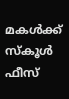മകൾക്ക് സ്കൂൾ ഫീസ്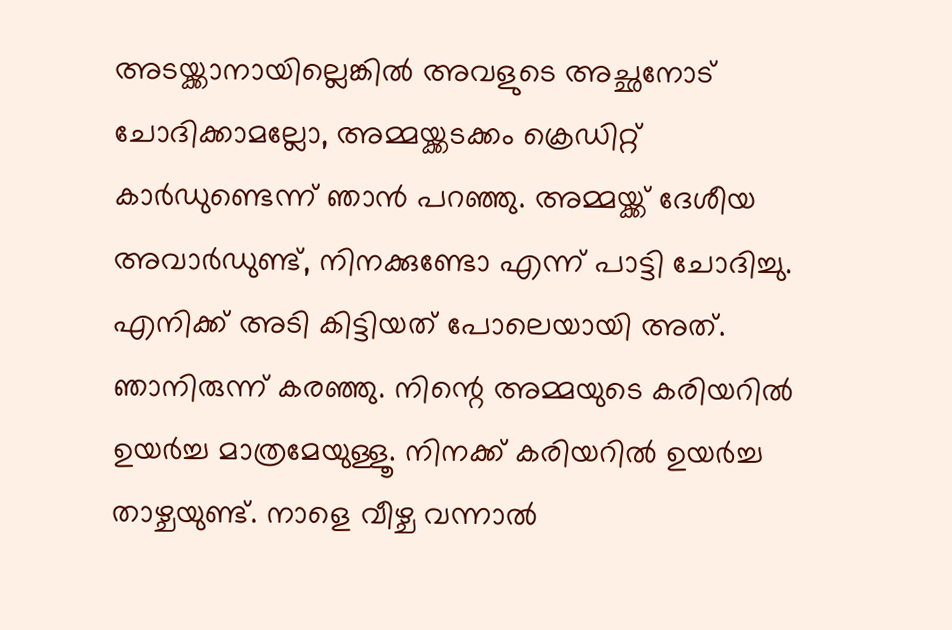അടയ്ക്കാനായില്ലെങ്കിൽ അവളുടെ അച്ഛനോട് ചോദിക്കാമല്ലോ, അമ്മയ്ക്കടക്കം ക്രെ‍ഡിറ്റ് കാർഡുണ്ടെന്ന് ഞാൻ പറഞ്ഞു. അമ്മയ്ക്ക് ദേശീയ അവാർഡുണ്ട്, നിനക്കുണ്ടോ എന്ന് പാട്ടി ചോദിച്ചു. എനിക്ക് അടി കിട്ടിയത് പോലെയായി അത്. ഞാനിരുന്ന് കരഞ്ഞു. നിന്റെ അമ്മയുടെ കരിയറിൽ ഉയർച്ച മാത്രമേയുള്ളൂ. നിനക്ക് കരിയറിൽ ഉയർച്ച താഴ്ചയുണ്ട്. നാളെ വീഴ്ച വന്നാൽ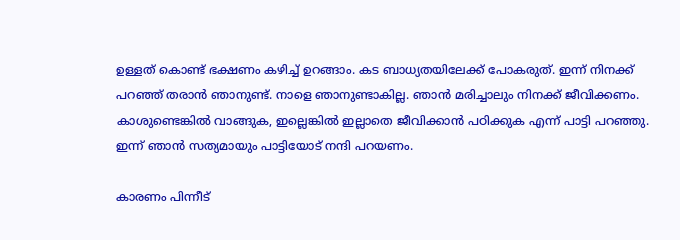ഉള്ളത് കൊണ്ട് ഭക്ഷണം കഴിച്ച് ഉറങ്ങാം. കട ബാധ്യതയിലേക്ക് പോകരുത്. ഇന്ന് നിനക്ക് പറഞ്ഞ് തരാൻ ഞാനുണ്ട്. നാളെ ഞാനുണ്ടാകില്ല. ഞാൻ മരിച്ചാലും നിനക്ക് ജീവിക്കണം. കാശുണ്ടെങ്കിൽ വാങ്ങുക, ഇല്ലെങ്കിൽ ഇല്ലാതെ ജീവിക്കാൻ പഠിക്കുക എന്ന് പാട്ടി പറഞ്ഞു. ഇന്ന് ഞാൻ സത്യമായും പാട്ടിയോട് നന്ദി പറയണം.

കാരണം പിന്നീട്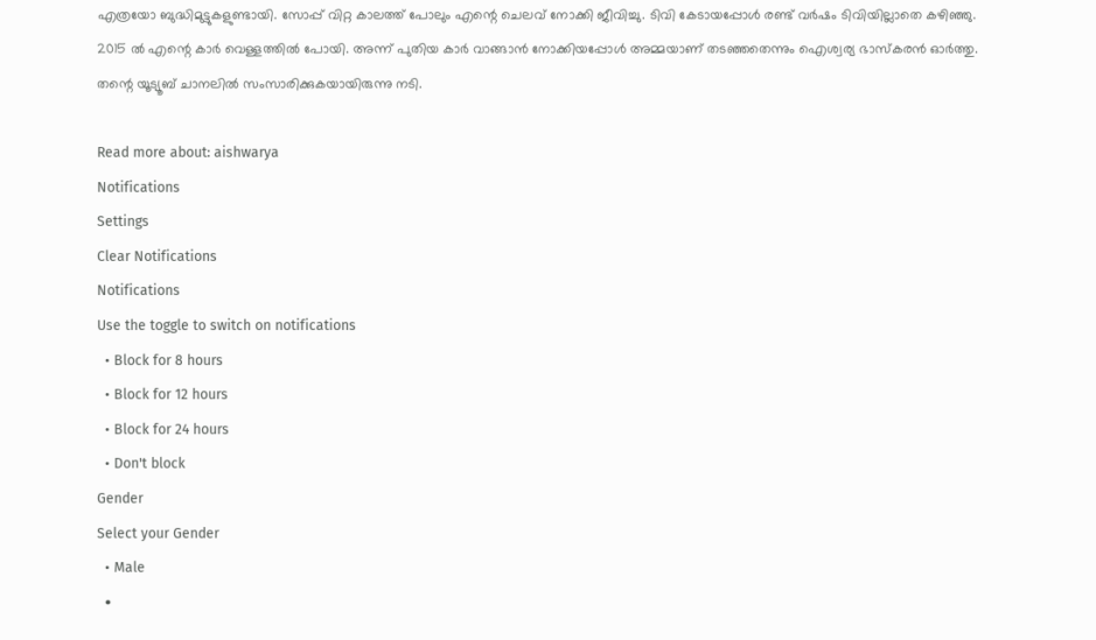എത്രയോ ബുദ്ധിമുട്ടുകളുണ്ടായി. സോപ്പ് വിറ്റ കാലത്ത് പോലും എന്റെ ചെലവ് നോക്കി ജീവിച്ചു. ടിവി കേടായപ്പോൾ രണ്ട് വർഷം ടിവിയില്ലാതെ കഴിഞ്ഞു. 2015 ൽ എന്റെ കാർ വെള്ളത്തിൽ പോയി. അന്ന് പുതിയ കാർ വാങ്ങാൻ നോക്കിയപ്പോൾ അമ്മയാണ് തടഞ്ഞതെന്നും ഐശ്വര്യ ഭാസ്കരൻ ഓർത്തു. തന്റെ യൂട്യൂബ് ചാനലിൽ സംസാരിക്കുകയായിരുന്നു നടി.

Read more about: aishwarya
Notifications
Settings
Clear Notifications
Notifications
Use the toggle to switch on notifications
  • Block for 8 hours
  • Block for 12 hours
  • Block for 24 hours
  • Don't block
Gender
Select your Gender
  • Male
  •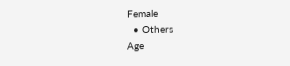Female
  • Others
Age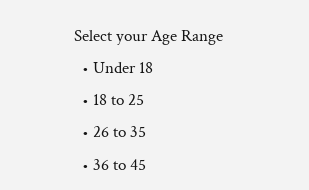Select your Age Range
  • Under 18
  • 18 to 25
  • 26 to 35
  • 36 to 45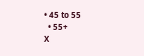• 45 to 55
  • 55+
X